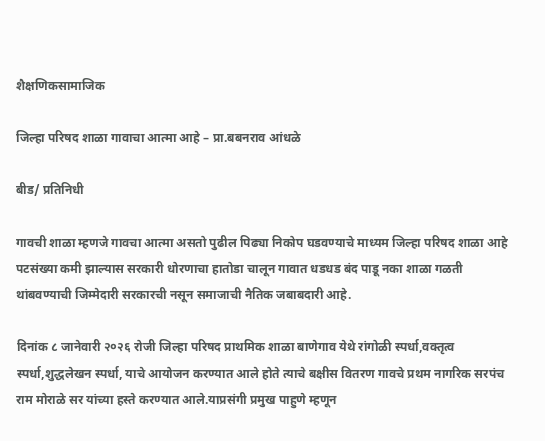शैक्षणिकसामाजिक

जिल्हा परिषद शाळा गावाचा आत्मा आहे – प्रा.बबनराव आंधळे

बीड/ प्रतिनिधी

गावची शाळा म्हणजे गावचा आत्मा असतो पुढील पिढ्या निकोप घडवण्याचे माध्यम जिल्हा परिषद शाळा आहे पटसंख्या कमी झाल्यास सरकारी धोरणाचा हातोडा चालून गावात धडधड बंद पाडू नका शाळा गळती थांबवण्याची जिम्मेदारी सरकारची नसून समाजाची नैतिक जबाबदारी आहे.

दिनांक ८ जानेवारी २०२६ रोजी जिल्हा परिषद प्राथमिक शाळा बाणेगाव येथे रांगोळी स्पर्धा,वक्तृत्व स्पर्धा,शुद्धलेखन स्पर्धा, याचे आयोजन करण्यात आले होते त्याचे बक्षीस वितरण गावचे प्रथम नागरिक सरपंच राम मोराळे सर यांच्या हस्ते करण्यात आले.याप्रसंगी प्रमुख पाहुणे म्हणून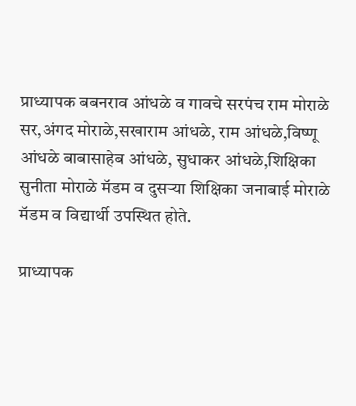प्राध्यापक बबनराव आंधळे व गावचे सरपंच राम मोराळे सर,अंगद मोराळे,सखाराम आंधळे, राम आंधळे,विष्णू आंधळे बाबासाहेब आंधळे, सुधाकर आंधळे,शिक्षिका सुनीता मोराळे मॅडम व दुसऱ्या शिक्षिका जनाबाई मोराळे मॅडम व विद्यार्थी उपस्थित होते.

प्राध्यापक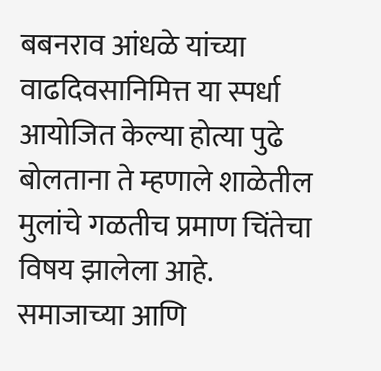बबनराव आंधळे यांच्या वाढदिवसानिमित्त या स्पर्धा आयोजित केल्या होत्या पुढे बोलताना ते म्हणाले शाळेतील मुलांचे गळतीच प्रमाण चिंतेचा विषय झालेला आहे. समाजाच्या आणि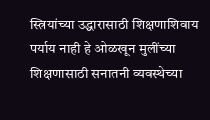स्त्रियांच्या उद्धारासाठी शिक्षणाशिवाय पर्याय नाही हे ओळखून मुलींच्या शिक्षणासाठी सनातनी व्यवस्थेच्या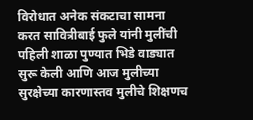विरोधात अनेक संकटाचा सामना करत सावित्रीबाई फुले यांनी मुलींची पहिली शाळा पुण्यात भिडे वाड्यात सुरू केली आणि आज मुलीच्या सुरक्षेच्या कारणास्तव मुलीचे शिक्षणच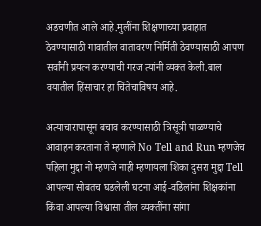अडचणीत आले आहे.मुलींना शिक्षणाच्या प्रवाहात ठेवण्यासाठी गावातील वातावरण निर्मिती ठेवण्यासाठी आपण सर्वांनी प्रयत्न करण्याची गरज त्यांनी व्यक्त केली.बाल वयातील हिंसाचार हा चिंतेचाविषय आहे.

अत्याचारापासून बचाव करण्यासाठी त्रिसूत्री पाळण्याचे आवाहन करताना ते म्हणाले No Tell and Run म्हणजेच पहिला मुद्दा नो म्हणजे नाही म्हणायला शिका दुसरा मुद्दा Tell आपल्या सोबतच घडलेली घटना आई-वडिलांना शिक्षकांना किंवा आपल्या विश्वासा तील व्यक्तींना सांगा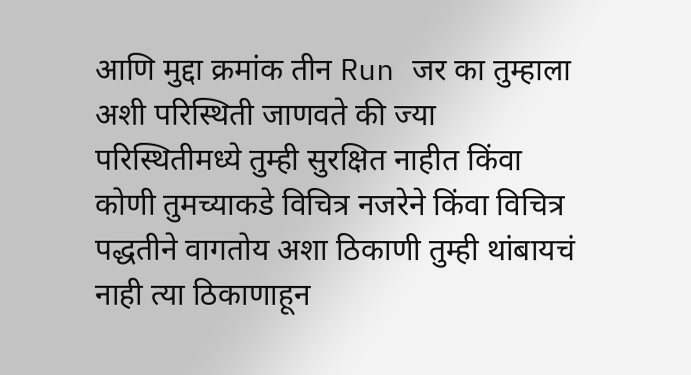आणि मुद्दा क्रमांक तीन Run जर का तुम्हाला अशी परिस्थिती जाणवते की ज्या परिस्थितीमध्ये तुम्ही सुरक्षित नाहीत किंवा कोणी तुमच्याकडे विचित्र नजरेने किंवा विचित्र पद्धतीने वागतोय अशा ठिकाणी तुम्ही थांबायचं नाही त्या ठिकाणाहून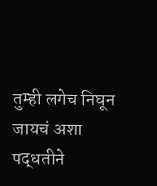तुम्ही लगेच निघून जायचं अशा पद्धतीने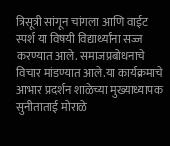त्रिसूत्री सांगून चांगला आणि वाईट स्पर्श या विषयी विद्यार्थ्यांना सज्ज करण्यात आले. समाजप्रबोधनाचे विचार मांडण्यात आले.या कार्यक्रमाचे आभार प्रदर्शन शाळेच्या मुख्याध्यापक सुनीताताई मोराळे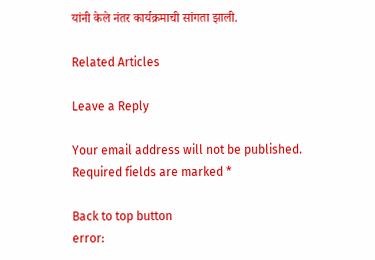यांनी केले नंतर कार्यक्रमाची सांगता झाली.

Related Articles

Leave a Reply

Your email address will not be published. Required fields are marked *

Back to top button
error: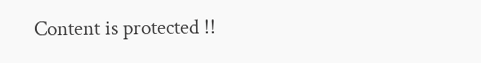Content is protected !!